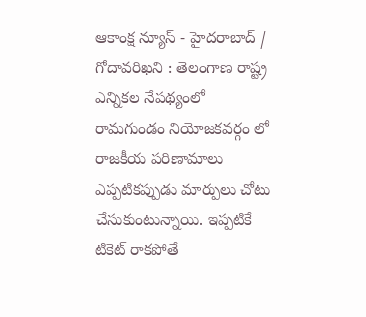ఆకాంక్ష న్యూస్ - హైదరాబాద్ / గోదావరిఖని : తెలంగాణ రాష్ట్ర ఎన్నికల నేపథ్యంలో రామగుండం నియోజకవర్గం లో రాజకీయ పరిణామాలు ఎప్పటికప్పుడు మార్పులు చోటు చేసుకుంటున్నాయి. ఇప్పటికే టికెట్ రాకపోతే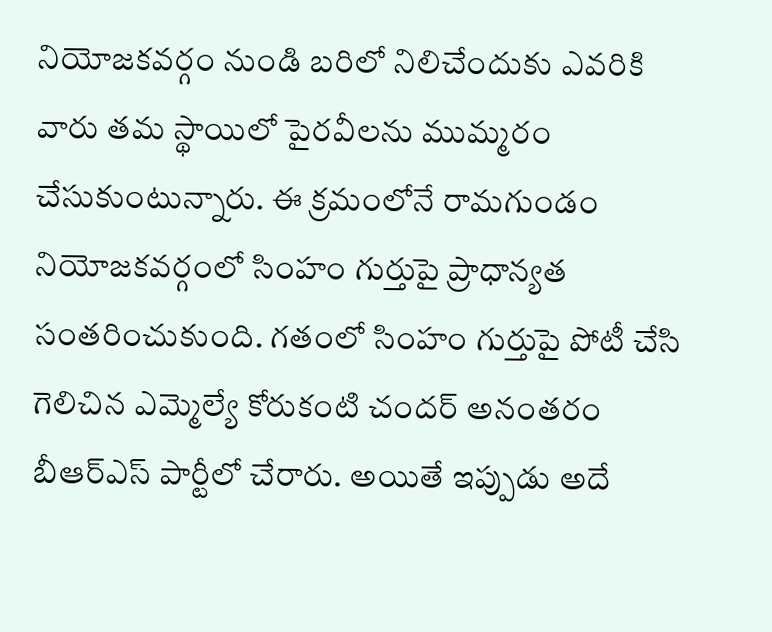నియోజకవర్గం నుండి బరిలో నిలిచేందుకు ఎవరికి వారు తమ స్థాయిలో పైరవీలను ముమ్మరం చేసుకుంటున్నారు. ఈ క్రమంలోనే రామగుండం నియోజకవర్గంలో సింహం గుర్తుపై ప్రాధాన్యత సంతరించుకుంది. గతంలో సింహం గుర్తుపై పోటీ చేసి గెలిచిన ఎమ్మెల్యే కోరుకంటి చందర్ అనంతరం బీఆర్ఎస్ పార్టీలో చేరారు. అయితే ఇప్పుడు అదే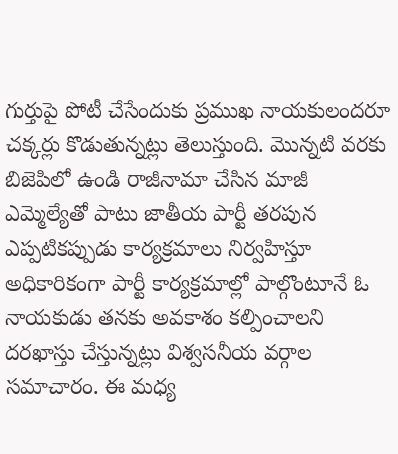గుర్తుపై పోటీ చేసేందుకు ప్రముఖ నాయకులందరూ చక్కర్లు కొడుతున్నట్లు తెలుస్తుంది. మొన్నటి వరకు బిజెపిలో ఉండి రాజీనామా చేసిన మాజీ ఎమ్మెల్యేతో పాటు జాతీయ పార్టీ తరపున ఎప్పటికప్పుడు కార్యక్రమాలు నిర్వహిస్తూ అధికారికంగా పార్టీ కార్యక్రమాల్లో పాల్గొంటూనే ఓ నాయకుడు తనకు అవకాశం కల్పించాలని దరఖాస్తు చేస్తున్నట్లు విశ్వసనీయ వర్గాల సమాచారం. ఈ మధ్య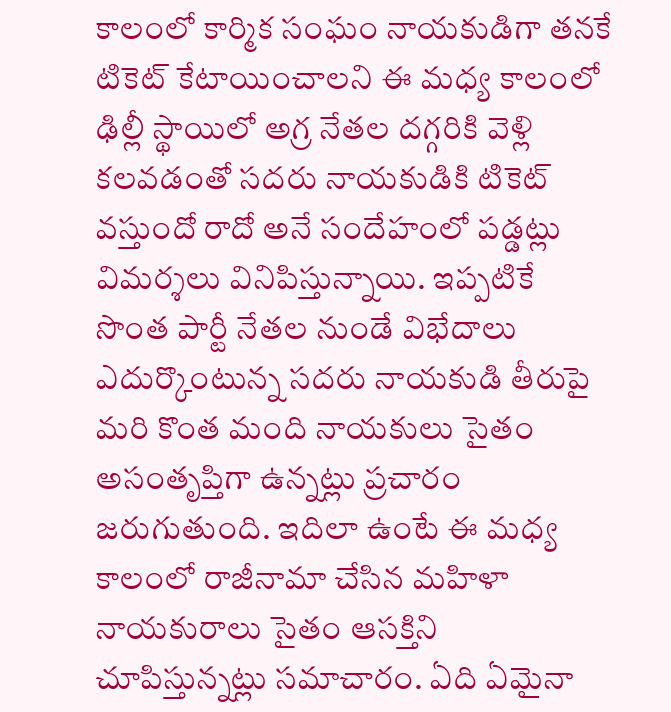కాలంలో కార్మిక సంఘం నాయకుడిగా తనకే టికెట్ కేటాయించాలని ఈ మధ్య కాలంలో ఢిల్లీ స్థాయిలో అగ్ర నేతల దగ్గరికి వెళ్లి కలవడంతో సదరు నాయకుడికి టికెట్ వస్తుందో రాదో అనే సందేహంలో పడ్డట్లు విమర్శలు వినిపిస్తున్నాయి. ఇప్పటికే సొంత పార్టీ నేతల నుండే విభేదాలు ఎదుర్కొంటున్న సదరు నాయకుడి తీరుపై మరి కొంత మంది నాయకులు సైతం అసంతృప్తిగా ఉన్నట్లు ప్రచారం జరుగుతుంది. ఇదిలా ఉంటే ఈ మధ్య కాలంలో రాజీనామా చేసిన మహిళా నాయకురాలు సైతం ఆసక్తిని చూపిస్తున్నట్లు సమాచారం. ఏది ఏమైనా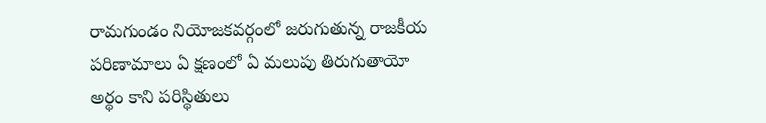రామగుండం నియోజకవర్గంలో జరుగుతున్న రాజకీయ పరిణామాలు ఏ క్షణంలో ఏ మలుపు తిరుగుతాయో అర్థం కాని పరిస్థితులు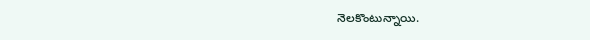నెలకొంటున్నాయి.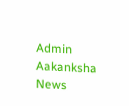Admin
Aakanksha News